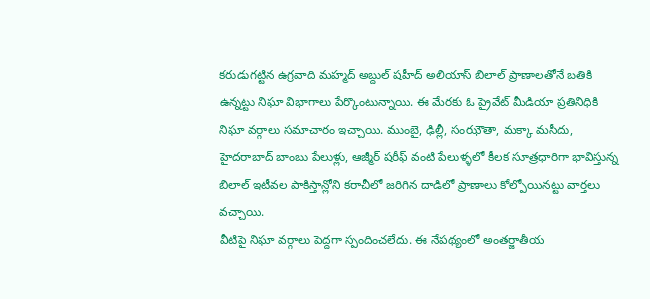కరుడుగట్టిన ఉగ్రవాది మహ్మద్ అబ్దుల్ షహీద్ అలియాస్ బిలాల్ ప్రాణాలతోనే బతికి ఉన్నట్టు నిఘా విభాగాలు పేర్కొంటున్నాయి. ఈ మేరకు ఓ ప్రైవేట్ మీడియా ప్రతినిధికి నిఘా వర్గాలు సమాచారం ఇచ్చాయి. ముంబై, ఢిల్లీ, సంఝౌతా, మక్కా మసీదు, హైదరాబాద్ బాంబు పేలుళ్లు, ఆజ్మీర్ షరీఫ్ వంటి పేలుళ్ళలో కీలక సూత్రధారిగా భావిస్తున్న బిలాల్ ఇటీవల పాకిస్తాన్లోని కరాచీలో జరిగిన దాడిలో ప్రాణాలు కోల్పోయినట్టు వార్తలు వచ్చాయి.
వీటిపై నిఘా వర్గాలు పెద్దగా స్పందించలేదు. ఈ నేపథ్యంలో అంతర్జాతీయ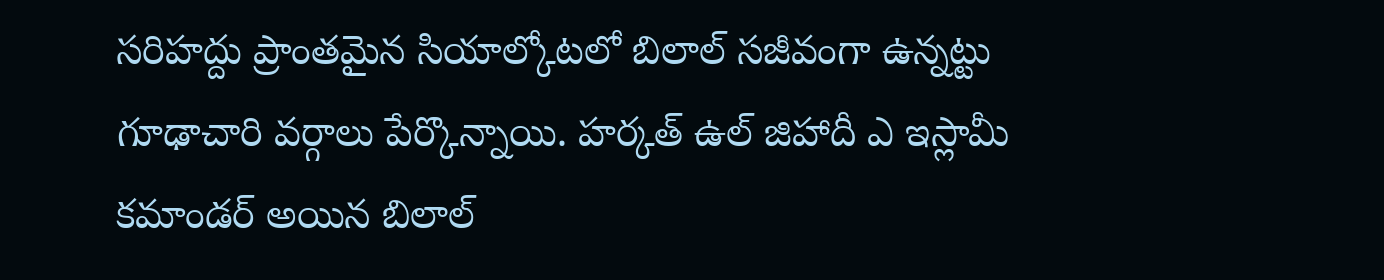సరిహద్దు ప్రాంతమైన సియాల్కోటలో బిలాల్ సజీవంగా ఉన్నట్టు గూఢాచారి వర్గాలు పేర్కొన్నాయి. హర్కత్ ఉల్ జిహాదీ ఎ ఇస్లామీ కమాండర్ అయిన బిలాల్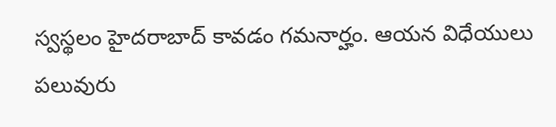స్వస్థలం హైదరాబాద్ కావడం గమనార్హం. ఆయన విధేయులు పలువురు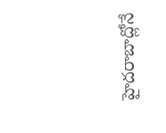హైదరాబాద్లోనే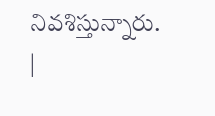నివశిస్తున్నారు.
|